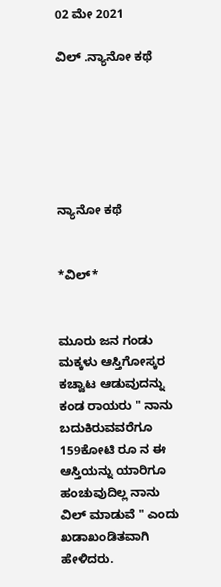02 ಮೇ 2021

ವಿಲ್ .ನ್ಯಾನೋ ಕಥೆ






ನ್ಯಾನೋ ಕಥೆ


*ವಿಲ್*


ಮೂರು ಜನ ಗಂಡು ಮಕ್ಕಳು ಆಸ್ತಿಗೋಸ್ಕರ ಕಚ್ವಾಟ ಆಡುವುದನ್ನು ಕಂಡ ರಾಯರು " ನಾನು ಬದುಕಿರುವವರೆಗೂ 159ಕೋಟಿ ರೂ ನ ಈ ಆಸ್ತಿಯನ್ನು ಯಾರಿಗೂ ಹಂಚುವುದಿಲ್ಲ ನಾನು ವಿಲ್ ಮಾಡುವೆ " ಎಂದು ಖಡಾಖಂಡಿತವಾಗಿ ಹೇಳಿದರು.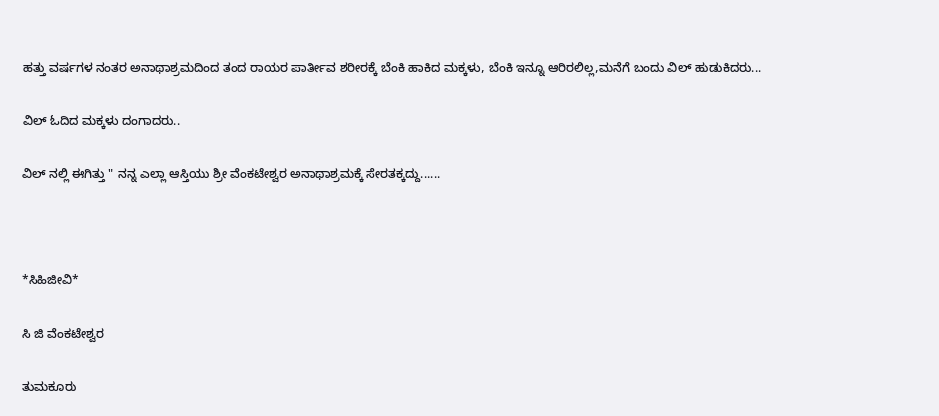ಹತ್ತು ವರ್ಷಗಳ ನಂತರ ಅನಾಥಾಶ್ರಮದಿಂದ ತಂದ ರಾಯರ ಪಾರ್ತೀವ ಶರೀರಕ್ಕೆ ಬೆಂಕಿ ಹಾಕಿದ ಮಕ್ಕಳು, ಬೆಂಕಿ ಇನ್ನೂ ಆರಿರಲಿಲ್ಲ,ಮನೆಗೆ ಬಂದು ವಿಲ್ ಹುಡುಕಿದರು...

ವಿಲ್ ಓದಿದ ಮಕ್ಕಳು ದಂಗಾದರು..

ವಿಲ್ ನಲ್ಲಿ ಈಗಿತ್ತು " ನನ್ನ ಎಲ್ಲಾ ಆಸ್ತಿಯು ಶ್ರೀ ವೆಂಕಟೇಶ್ವರ ಅನಾಥಾಶ್ರಮಕ್ಕೆ ಸೇರತಕ್ಕದ್ದು......



*ಸಿಹಿಜೀವಿ*

ಸಿ ಜಿ ವೆಂಕಟೇಶ್ವರ

ತುಮಕೂರು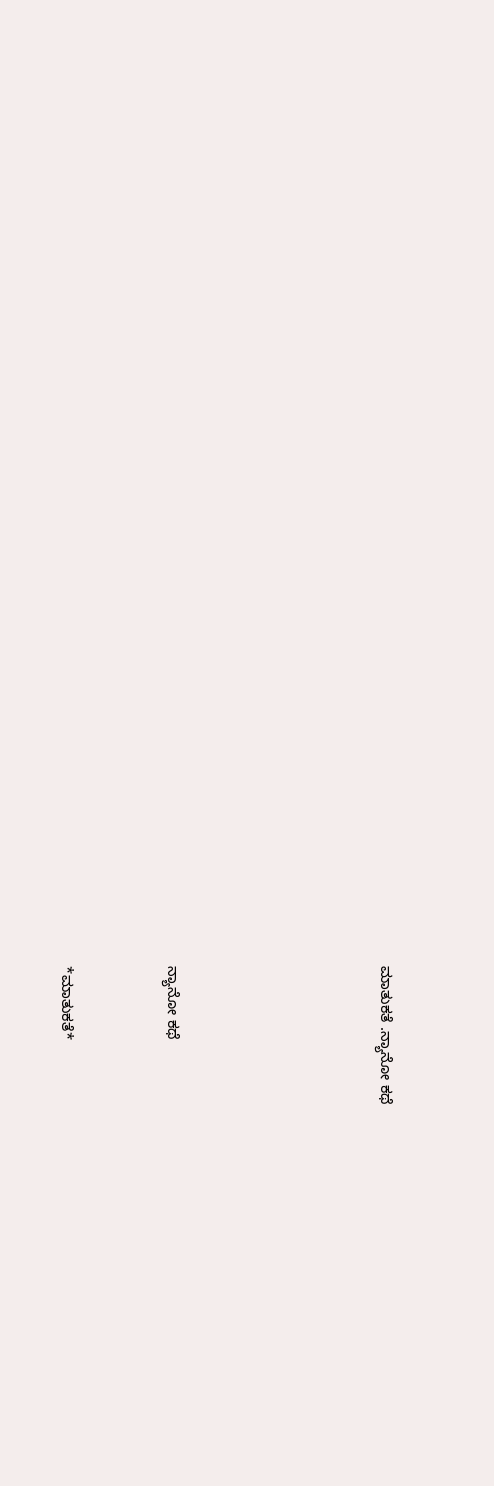ಮಾತುಕತೆ .ನ್ಯಾನೋ ಕಥೆ





ನ್ಯಾನೋ ಕಥೆ


*ಮಾತುಕತೆ*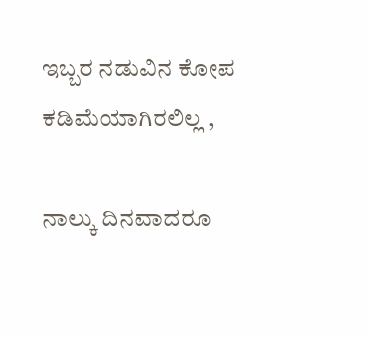ಇಬ್ಬರ ನಡುವಿನ ಕೋಪ ಕಡಿಮೆಯಾಗಿರಲಿಲ್ಲ ,

ನಾಲ್ಕು ದಿನವಾದರೂ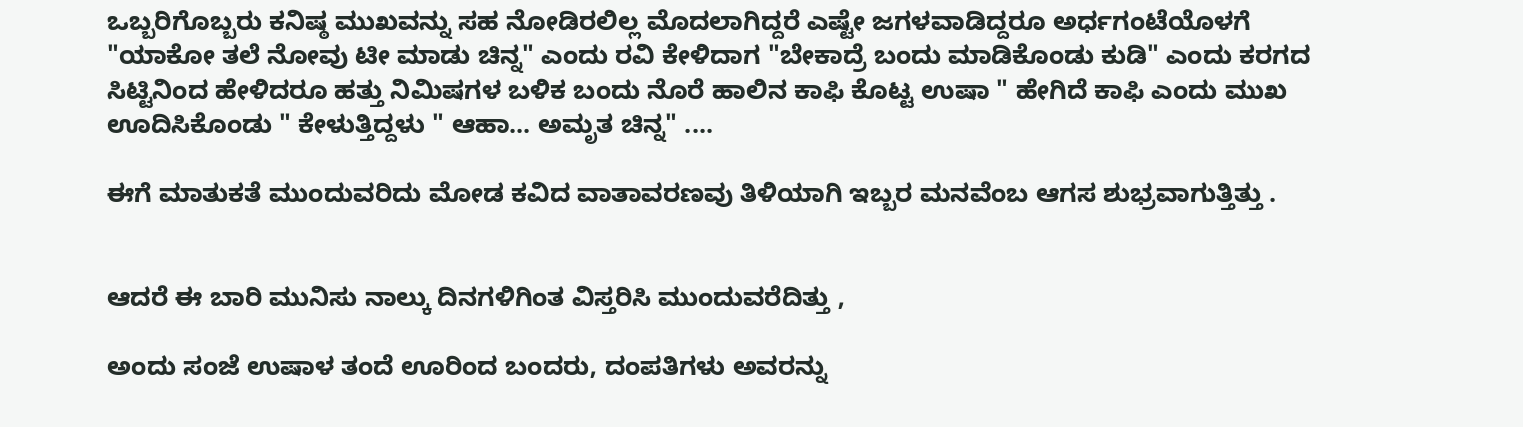ಒಬ್ಬರಿಗೊಬ್ಬರು ಕನಿಷ್ಠ ಮುಖವನ್ನು ಸಹ ನೋಡಿರಲಿಲ್ಲ ಮೊದಲಾಗಿದ್ದರೆ ಎಷ್ಟೇ ಜಗಳವಾಡಿದ್ದರೂ ಅರ್ಧಗಂಟೆಯೊಳಗೆ "ಯಾಕೋ ತಲೆ ನೋವು ಟೀ ಮಾಡು ಚಿನ್ನ" ಎಂದು ರವಿ ಕೇಳಿದಾಗ "ಬೇಕಾದ್ರೆ ಬಂದು ಮಾಡಿಕೊಂಡು ಕುಡಿ" ಎಂದು ಕರಗದ ಸಿಟ್ಟಿನಿಂದ ಹೇಳಿದರೂ ಹತ್ತು ನಿಮಿಷಗಳ ಬಳಿಕ ಬಂದು ನೊರೆ ಹಾಲಿನ ಕಾಫಿ ಕೊಟ್ಟ ಉಷಾ " ಹೇಗಿದೆ ಕಾಫಿ ಎಂದು ಮುಖ ಊದಿಸಿಕೊಂಡು " ಕೇಳುತ್ತಿದ್ದಳು " ಆಹಾ... ಅಮೃತ ಚಿನ್ನ" ....

ಈಗೆ ಮಾತುಕತೆ ಮುಂದುವರಿದು ಮೋಡ ಕವಿದ ವಾತಾವರಣವು ತಿಳಿಯಾಗಿ ಇಬ್ಬರ ಮನವೆಂಬ ಆಗಸ ಶುಭ್ರವಾಗುತ್ತಿತ್ತು .


ಆದರೆ ಈ ಬಾರಿ ಮುನಿಸು ನಾಲ್ಕು ದಿನಗಳಿಗಿಂತ ವಿಸ್ತರಿಸಿ ಮುಂದುವರೆದಿತ್ತು ,

ಅಂದು ಸಂಜೆ ಉಷಾಳ ತಂದೆ ಊರಿಂದ ಬಂದರು, ದಂಪತಿಗಳು ಅವರನ್ನು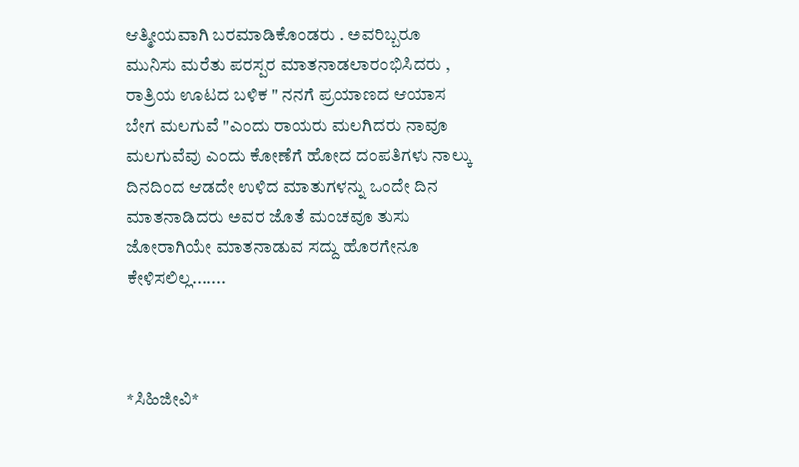ಆತ್ಮೀಯವಾಗಿ ಬರಮಾಡಿಕೊಂಡರು . ಅವರಿಬ್ಬರೂ ಮುನಿಸು ಮರೆತು ಪರಸ್ಪರ ಮಾತನಾಡಲಾರಂಭಿಸಿದರು , ರಾತ್ರಿಯ ಊಟದ ಬಳಿಕ " ನನಗೆ ಪ್ರಯಾಣದ ಆಯಾಸ ಬೇಗ ಮಲಗುವೆ "ಎಂದು ರಾಯರು ಮಲಗಿದರು ನಾವೂ ಮಲಗುವೆವು ಎಂದು ಕೋಣೆಗೆ ಹೋದ ದಂಪತಿಗಳು ನಾಲ್ಕು ದಿನದಿಂದ ಆಡದೇ ಉಳಿದ ಮಾತುಗಳನ್ನು ಒಂದೇ ದಿನ ಮಾತನಾಡಿದರು ಅವರ ಜೊತೆ ಮಂಚವೂ ತುಸು ಜೋರಾಗಿಯೇ ಮಾತನಾಡುವ ಸದ್ದು ಹೊರಗೇನೂ ಕೇಳಿಸಲಿಲ್ಲ.......



*ಸಿಹಿಜೀವಿ*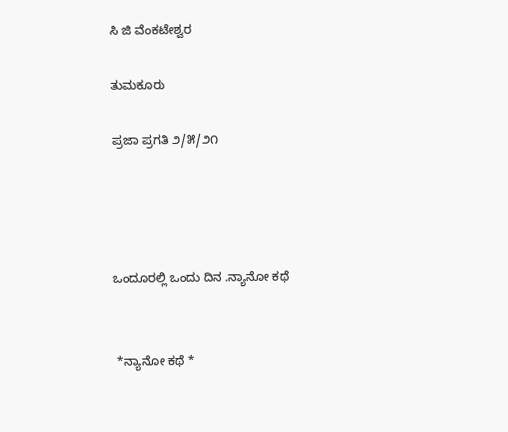ಸಿ ಜಿ ವೆಂಕಟೇಶ್ವರ

ತುಮಕೂರು

ಪ್ರಜಾ ಪ್ರಗತಿ ೨/೫/೨೧




ಒಂದೂರಲ್ಲಿ ಒಂದು ದಿನ .ನ್ಯಾನೋ ಕಥೆ


 *ನ್ಯಾನೋ ಕಥೆ *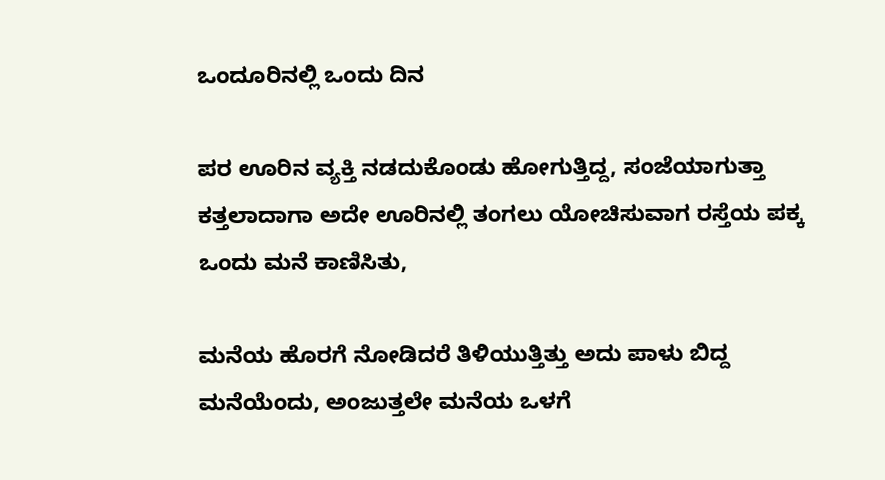ಒಂದೂರಿನಲ್ಲಿ ಒಂದು ದಿನ

ಪರ ಊರಿನ ವ್ಯಕ್ತಿ ನಡದುಕೊಂಡು ಹೋಗುತ್ತಿದ್ದ, ಸಂಜೆಯಾಗುತ್ತಾ ಕತ್ತಲಾದಾಗಾ ಅದೇ ಊರಿನಲ್ಲಿ ತಂಗಲು ಯೋಚಿಸುವಾಗ ರಸ್ತೆಯ ಪಕ್ಕ ಒಂದು ಮನೆ ಕಾಣಿಸಿತು,

ಮನೆಯ ಹೊರಗೆ ನೋಡಿದರೆ ತಿಳಿಯುತ್ತಿತ್ತು ಅದು ಪಾಳು ಬಿದ್ದ ಮನೆಯೆಂದು, ಅಂಜುತ್ತಲೇ ಮನೆಯ ಒಳಗೆ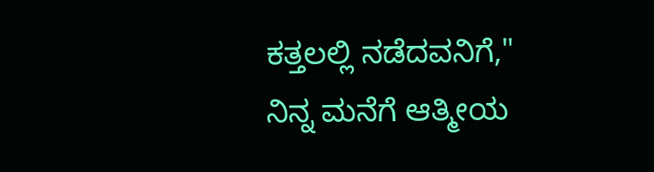ಕತ್ತಲಲ್ಲಿ ನಡೆದವನಿಗೆ," ನಿನ್ನ ಮನೆಗೆ ಆತ್ಮೀಯ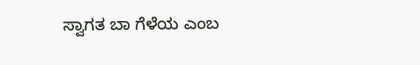ಸ್ವಾಗತ ಬಾ ಗೆಳೆಯ ಎಂಬ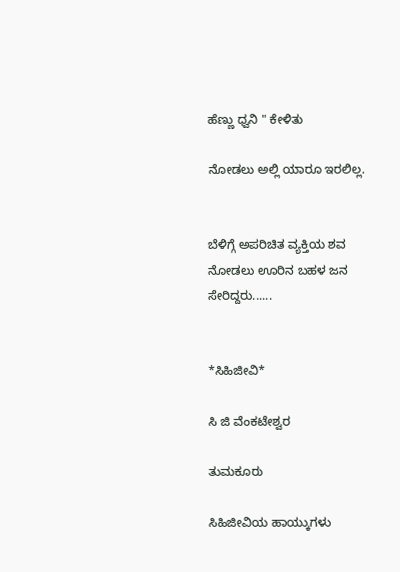ಹೆಣ್ಣು ಧ್ವನಿ " ಕೇಳಿತು

ನೋಡಲು ಅಲ್ಲಿ ಯಾರೂ ಇರಲಿಲ್ಲ.


ಬೆಳಿಗ್ಗೆ ಅಪರಿಚಿತ ವ್ಯಕ್ತಿಯ ಶವ ನೋಡಲು ಊರಿನ ಬಹಳ ಜನ ಸೇರಿದ್ದರು......


*ಸಿಹಿಜೀವಿ*

ಸಿ ಜಿ ವೆಂಕಟೇಶ್ವರ

ತುಮಕೂರು

ಸಿಹಿಜೀವಿಯ ಹಾಯ್ಕುಗಳು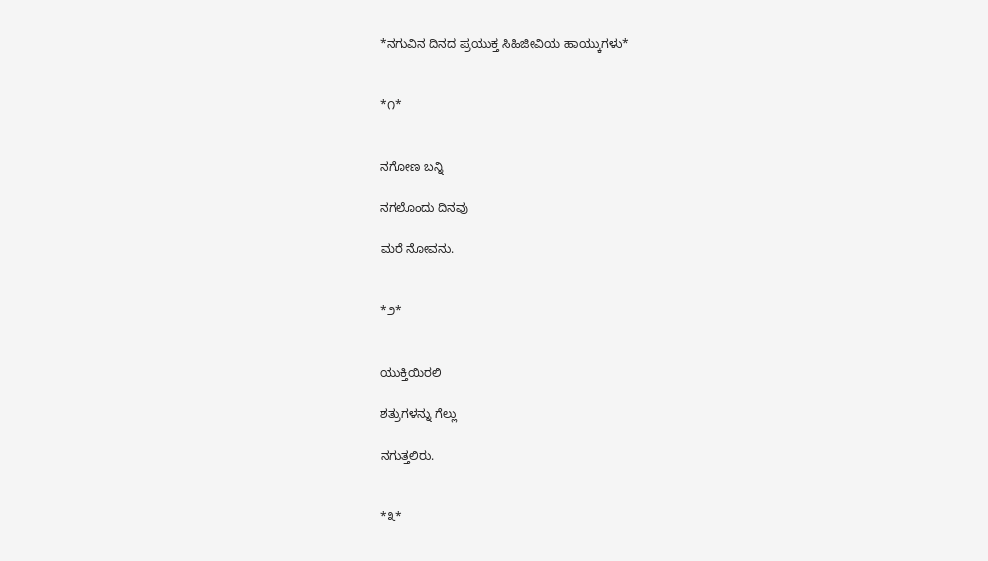*ನಗುವಿನ ದಿನದ ಪ್ರಯುಕ್ತ ಸಿಹಿಜೀವಿಯ ಹಾಯ್ಕುಗಳು*


*೧*


ನಗೋಣ ಬನ್ನಿ

ನಗಲೊಂದು ದಿನವು

ಮರೆ ನೋವನು.


*೨*


ಯುಕ್ತಿಯಿರಲಿ

ಶತ್ರುಗಳನ್ನು ಗೆಲ್ಲು

ನಗುತ್ತಲಿರು.


*೩*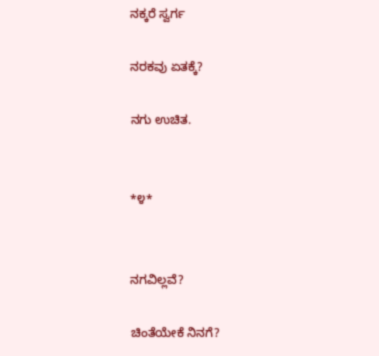ನಕ್ಕರೆ ಸ್ವರ್ಗ

ನರಕವು ಏತಕ್ಕೆ?

ನಗು ಉಚಿತ.


*೪*


ನಗವಿಲ್ಲವೆ?

ಚಿಂತೆಯೇಕೆ ನಿನಗೆ?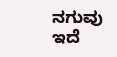ನಗುವು ಇದೆ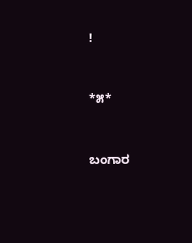!


*೫*


ಬಂಗಾರ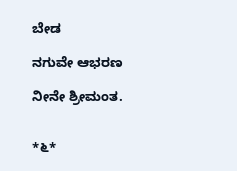ಬೇಡ

ನಗುವೇ ಆಭರಣ

ನೀನೇ ಶ್ರೀಮಂತ.


*೬*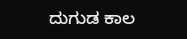ದುಗುಡ ಕಾಲ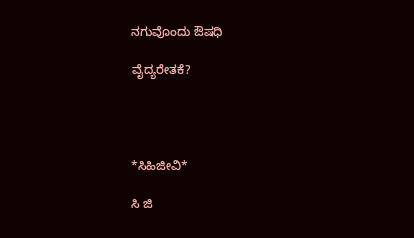ನಗುವೊಂದು ಔಷಧಿ

ವೈದ್ಯರೇತಕೆ?




*ಸಿಹಿಜೀವಿ*

ಸಿ ಜಿ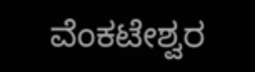ವೆಂಕಟೇಶ್ವರ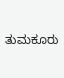ತುಮಕೂರು